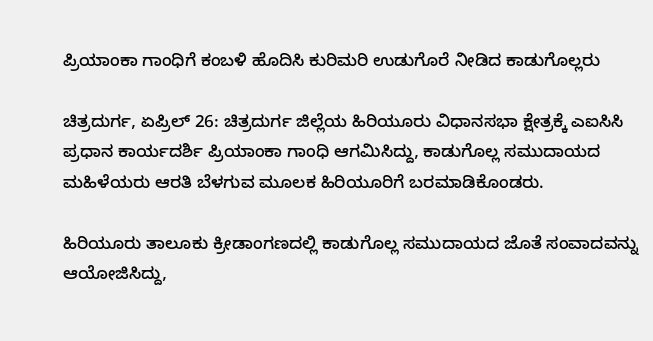ಪ್ರಿಯಾಂಕಾ ಗಾಂಧಿಗೆ ಕಂಬಳಿ ಹೊದಿಸಿ ಕುರಿಮರಿ ಉಡುಗೊರೆ ನೀಡಿದ ಕಾಡುಗೊಲ್ಲರು

ಚಿತ್ರದುರ್ಗ, ಏಪ್ರಿಲ್‌ 26: ಚಿತ್ರದುರ್ಗ ಜಿಲ್ಲೆಯ ಹಿರಿಯೂರು ವಿಧಾನಸಭಾ ಕ್ಷೇತ್ರಕ್ಕೆ ಎಐಸಿಸಿ ಪ್ರಧಾನ ಕಾರ್ಯದರ್ಶಿ ಪ್ರಿಯಾಂಕಾ ಗಾಂಧಿ ಆಗಮಿಸಿದ್ದು, ಕಾಡುಗೊಲ್ಲ ಸಮುದಾಯದ ಮಹಿಳೆಯರು ಆರತಿ ಬೆಳಗುವ ಮೂಲಕ ಹಿರಿಯೂರಿಗೆ ಬರಮಾಡಿಕೊಂಡರು.

ಹಿರಿಯೂರು ತಾಲೂಕು ಕ್ರೀಡಾಂಗಣದಲ್ಲಿ ಕಾಡುಗೊಲ್ಲ ಸಮುದಾಯದ ಜೊತೆ ಸಂವಾದವನ್ನು ಆಯೋಜಿಸಿದ್ದು,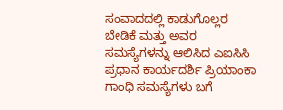ಸಂವಾದದಲ್ಲಿ ಕಾಡುಗೊಲ್ಲರ ಬೇಡಿಕೆ ಮತ್ತು ಅವರ ಸಮಸ್ಯೆಗಳನ್ನು ಆಲಿಸಿದ ಎಐಸಿಸಿ ಪ್ರಧಾನ ಕಾರ್ಯದರ್ಶಿ ಪ್ರಿಯಾಂಕಾ ಗಾಂಧಿ ಸಮಸ್ಯೆಗಳು ಬಗೆ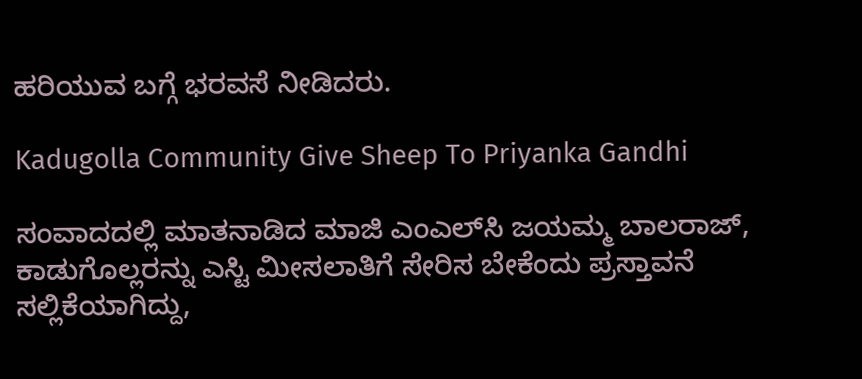ಹರಿಯುವ ಬಗ್ಗೆ ಭರವಸೆ ನೀಡಿದರು.

Kadugolla Community Give Sheep To Priyanka Gandhi

ಸಂವಾದದಲ್ಲಿ ಮಾತನಾಡಿದ ಮಾಜಿ ಎಂಎಲ್‌ಸಿ ಜಯಮ್ಮ ಬಾಲರಾಜ್, ಕಾಡುಗೊಲ್ಲರನ್ನು ಎಸ್ಟಿ ಮೀಸಲಾತಿಗೆ ಸೇರಿಸ ಬೇಕೆಂದು‌ ಪ್ರಸ್ತಾವನೆ‌ ಸಲ್ಲಿಕೆಯಾಗಿದ್ದು,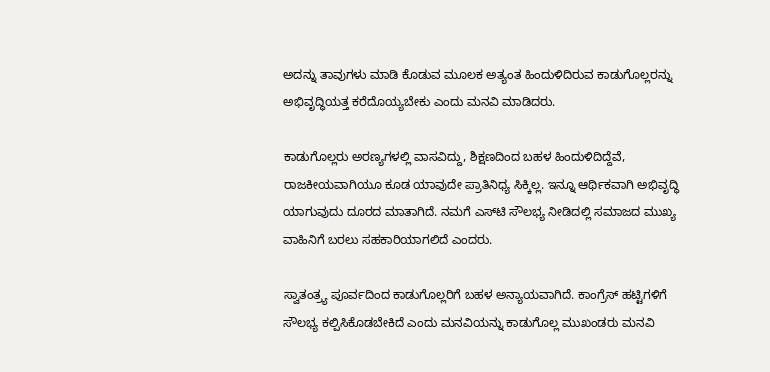ಅದನ್ನು ತಾವುಗಳು ಮಾಡಿ ಕೊಡುವ ಮೂಲಕ ಅತ್ಯಂತ ಹಿಂದುಳಿದಿರುವ ಕಾಡುಗೊಲ್ಲರನ್ನು ಅಭಿವೃದ್ಧಿಯತ್ತ ಕರೆದೊಯ್ಯಬೇಕು ಎಂದು ಮನವಿ ಮಾಡಿದರು.

ಕಾಡುಗೊಲ್ಲರು ಅರಣ್ಯಗಳಲ್ಲಿ ವಾಸವಿದ್ದು, ಶಿಕ್ಷಣದಿಂದ ಬಹಳ ಹಿಂದುಳಿದಿದ್ದೆವೆ, ರಾಜಕೀಯವಾಗಿಯೂ ಕೂಡ ಯಾವುದೇ ಪ್ರಾತಿನಿಧ್ಯ ಸಿಕ್ಕಿಲ್ಲ. ಇನ್ನೂ ಆರ್ಥಿಕವಾಗಿ ಅಭಿವೃದ್ಧಿ ಯಾಗುವುದು ದೂರದ ಮಾತಾಗಿದೆ. ನಮಗೆ ಎಸ್‌ಟಿ ಸೌಲಭ್ಯ ನೀಡಿದಲ್ಲಿ ಸಮಾಜದ ಮುಖ್ಯ ವಾಹಿನಿಗೆ ಬರಲು ಸಹಕಾರಿಯಾಗಲಿದೆ ಎಂದರು.

ಸ್ವಾತಂತ್ರ್ಯ ಪೂರ್ವದಿಂದ ಕಾಡುಗೊಲ್ಲರಿಗೆ ಬಹಳ ಅನ್ಯಾಯವಾಗಿದೆ. ಕಾಂಗ್ರೆಸ್‌ ಹಟ್ಟಿಗಳಿಗೆ ಸೌಲಭ್ಯ ಕಲ್ಪಿಸಿಕೊಡಬೇಕಿದೆ ಎಂದು ಮನವಿಯನ್ನು ಕಾಡುಗೊಲ್ಲ ಮುಖಂಡರು ಮನವಿ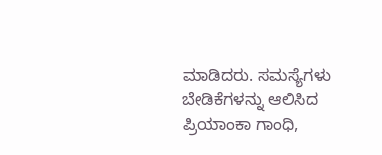ಮಾಡಿದರು. ಸಮಸ್ಯೆಗಳು ಬೇಡಿಕೆಗಳನ್ನು ಆಲಿಸಿದ ಪ್ರಿಯಾಂಕಾ ಗಾಂಧಿ,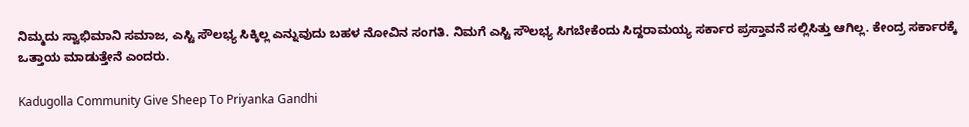ನಿಮ್ಮದು ಸ್ವಾಭಿಮಾನಿ ಸಮಾಜ, ಎಸ್ಟಿ ಸೌಲಭ್ಯ ಸಿಕ್ಕಿಲ್ಲ ಎನ್ನುವುದು ಬಹಳ ನೋವಿನ ಸಂಗತಿ. ನಿಮಗೆ ಎಸ್ಟಿ ಸೌಲಭ್ಯ ಸಿಗಬೇಕೆಂದು ಸಿದ್ದರಾಮಯ್ಯ ಸರ್ಕಾರ ಪ್ರಸ್ತಾವನೆ ಸಲ್ಲಿಸಿತ್ತು ಆಗಿಲ್ಲ. ಕೇಂದ್ರ ಸರ್ಕಾರಕ್ಕೆ ಒತ್ತಾಯ ಮಾಡುತ್ತೇನೆ ಎಂದರು.

Kadugolla Community Give Sheep To Priyanka Gandhi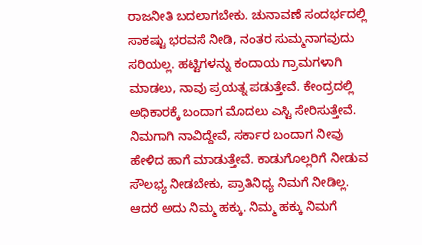ರಾಜನೀತಿ ಬದಲಾಗಬೇಕು. ಚುನಾವಣೆ ಸಂದರ್ಭದಲ್ಲಿ ಸಾಕಷ್ಟು ಭರವಸೆ ನೀಡಿ, ನಂತರ ಸುಮ್ಮನಾಗವುದು ಸರಿಯಲ್ಲ. ಹಟ್ಟಿಗಳನ್ನು ಕಂದಾಯ ಗ್ರಾಮಗಳಾಗಿ ಮಾಡಲು, ನಾವು ಪ್ರಯತ್ನ ಪಡುತ್ತೇವೆ. ಕೇಂದ್ರದಲ್ಲಿ ಅಧಿಕಾರಕ್ಕೆ ಬಂದಾಗ ಮೊದಲು ಎಸ್ಟಿ ಸೇರಿಸುತ್ತೇವೆ. ನಿಮಗಾಗಿ ನಾವಿದ್ದೇವೆ, ಸರ್ಕಾರ ಬಂದಾಗ ನೀವು ಹೇಳಿದ ಹಾಗೆ ಮಾಡುತ್ತೇವೆ. ಕಾಡುಗೊಲ್ಲರಿಗೆ ನೀಡುವ ಸೌಲಭ್ಯ ನೀಡಬೇಕು, ಪ್ರಾತಿನಿಧ್ಯ ನಿಮಗೆ ನೀಡಿಲ್ಲ. ಆದರೆ ಅದು ನಿಮ್ಮ ಹಕ್ಕು. ನಿಮ್ಮ ಹಕ್ಕು‌ ನಿಮಗೆ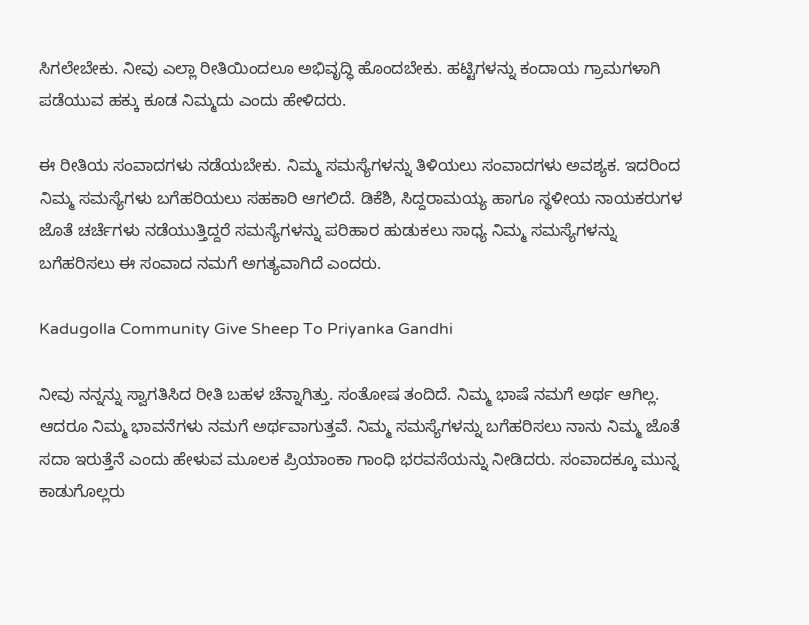ಸಿಗಲೇಬೇಕು. ನೀವು ಎಲ್ಲಾ ರೀತಿಯಿಂದಲೂ ಅಭಿವೃದ್ಧಿ ಹೊಂದಬೇಕು. ಹಟ್ಟಿಗಳನ್ನು ಕಂದಾಯ ಗ್ರಾಮಗಳಾಗಿ ಪಡೆಯುವ ಹಕ್ಕು ಕೂಡ ನಿಮ್ಮದು ಎಂದು ಹೇಳಿದರು.

ಈ ರೀತಿಯ ಸಂವಾದಗಳು ನಡೆಯಬೇಕು. ನಿಮ್ಮ ಸಮಸ್ಯೆಗಳನ್ನು ತಿಳಿಯಲು ಸಂವಾದಗಳು ಅವಶ್ಯಕ. ಇದರಿಂದ ನಿಮ್ಮ ಸಮಸ್ಯೆಗಳು ಬಗೆಹರಿಯಲು ಸಹಕಾರಿ ಆಗಲಿದೆ. ಡಿಕೆಶಿ, ಸಿದ್ದರಾಮಯ್ಯ ಹಾಗೂ ಸ್ಥಳೀಯ ನಾಯಕರುಗಳ ಜೊತೆ ಚರ್ಚೆಗಳು ನಡೆಯುತ್ತಿದ್ದರೆ ಸಮಸ್ಯೆಗಳನ್ನು ಪರಿಹಾರ ಹುಡುಕಲು ಸಾಧ್ಯ ನಿಮ್ಮ ಸಮಸ್ಯೆಗಳನ್ನು ಬಗೆಹರಿಸಲು ಈ ಸಂವಾದ ನಮಗೆ ಅಗತ್ಯವಾಗಿದೆ ಎಂದರು.

Kadugolla Community Give Sheep To Priyanka Gandhi

ನೀವು ನನ್ನನ್ನು ಸ್ವಾಗತಿಸಿದ ರೀತಿ ಬಹಳ ಚೆನ್ನಾಗಿತ್ತು. ಸಂತೋಷ ತಂದಿದೆ. ನಿಮ್ಮ ಭಾಷೆ ನಮಗೆ ಅರ್ಥ ಆಗಿಲ್ಲ. ಆದರೂ ನಿಮ್ಮ ಭಾವನೆಗಳು ನಮಗೆ ಅರ್ಥವಾಗುತ್ತವೆ. ನಿಮ್ಮ ಸಮಸ್ಯೆಗಳನ್ನು ಬಗೆಹರಿಸಲು ನಾನು ನಿಮ್ಮ ಜೊತೆ ಸದಾ ಇರುತ್ತೆನೆ ಎಂದು ಹೇಳುವ ಮೂಲಕ ಪ್ರಿಯಾಂಕಾ ಗಾಂಧಿ ಭರವಸೆಯನ್ನು ನೀಡಿದರು. ಸಂವಾದಕ್ಕೂ ಮುನ್ನ ಕಾಡುಗೊಲ್ಲರು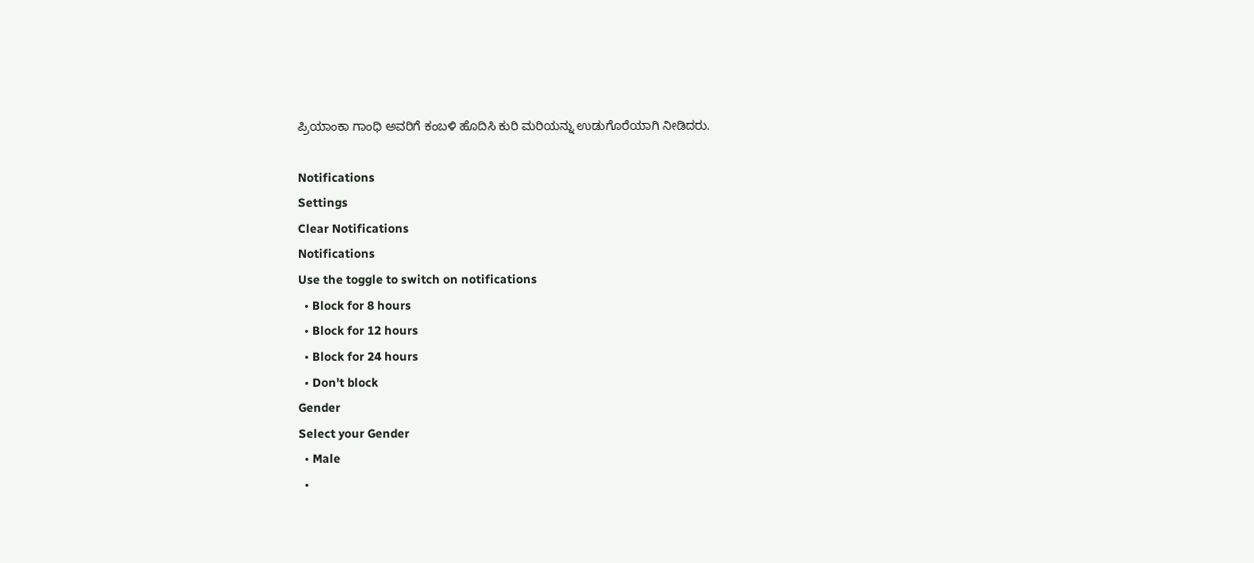ಪ್ರಿಯಾಂಕಾ ಗಾಂಧಿ ಅವರಿಗೆ ಕಂಬಳಿ ಹೊದಿಸಿ ಕುರಿ ಮರಿಯನ್ನು ಉಡುಗೊರೆಯಾಗಿ ನೀಡಿದರು.

Notifications
Settings
Clear Notifications
Notifications
Use the toggle to switch on notifications
  • Block for 8 hours
  • Block for 12 hours
  • Block for 24 hours
  • Don't block
Gender
Select your Gender
  • Male
  •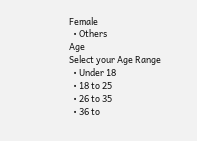Female
  • Others
Age
Select your Age Range
  • Under 18
  • 18 to 25
  • 26 to 35
  • 36 to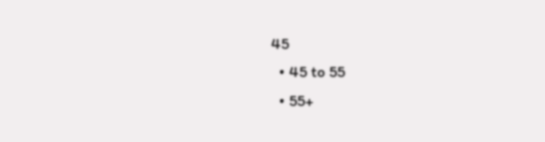45
  • 45 to 55
  • 55+